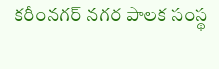కరీంనగర్ నగర పాలక సంస్థ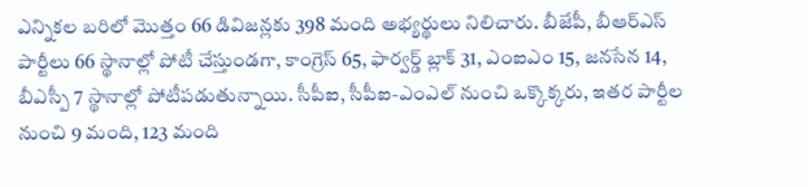ఎన్నికల బరిలో మొత్తం 66 డివిజన్లకు 398 మంది అభ్యర్థులు నిలిచారు. బీజేపీ, బీఆర్ఎస్ పార్టీలు 66 స్థానాల్లో పోటీ చేస్తుండగా, కాంగ్రెస్ 65, ఫార్వర్డ్ బ్లాక్ 31, ఎంఐఎం 15, జనసేన 14, బీఎస్పీ 7 స్థానాల్లో పోటీపడుతున్నాయి. సీపీఐ, సీపీఐ-ఎంఎల్ నుంచి ఒక్కొక్కరు, ఇతర పార్టీల నుంచి 9 మంది, 123 మంది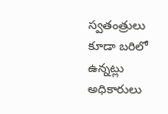స్వతంత్రులు కూడా బరిలో ఉన్నట్లు అధికారులు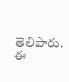తెలిపారు. ఈ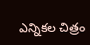ఎన్నికల చిత్రం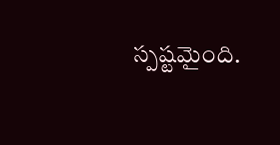స్పష్టమైంది.